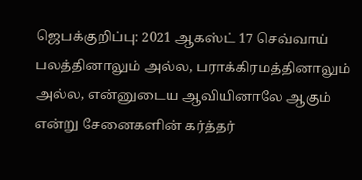ஜெபக்குறிப்பு: 2021 ஆகஸ்ட் 17 செவ்வாய்
பலத்தினாலும் அல்ல, பராக்கிரமத்தினாலும் அல்ல, என்னுடைய ஆவியினாலே ஆகும் என்று சேனைகளின் கர்த்தர்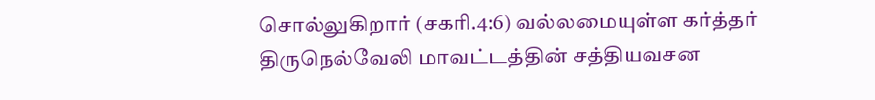சொல்லுகிறார் (சகரி.4:6) வல்லமையுள்ள கர்த்தர் திருநெல்வேலி மாவட்டத்தின் சத்தியவசன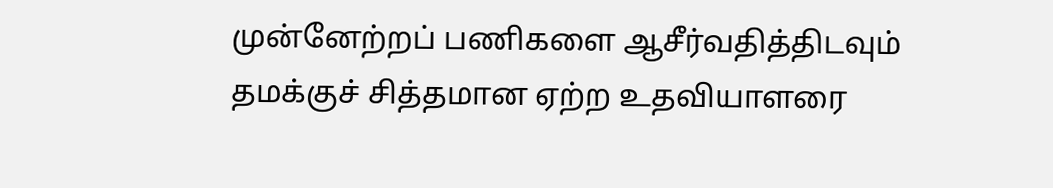முன்னேற்றப் பணிகளை ஆசீர்வதித்திடவும் தமக்குச் சித்தமான ஏற்ற உதவியாளரை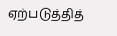ஏற்படுத்தித்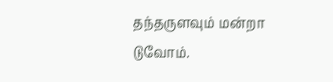தந்தருளவும் மன்றா டுவோம்.